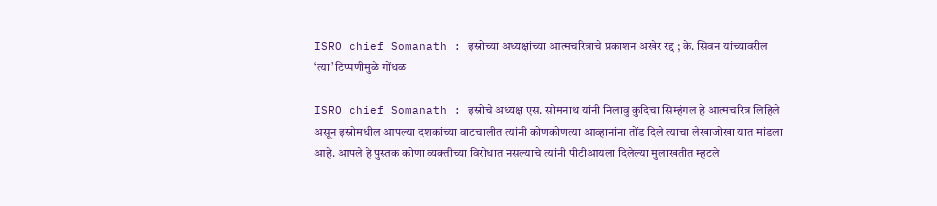ISRO chief Somanath : इस्रोच्या अध्यक्षांच्या आत्मचरित्राचे प्रकाशन अखेर रद्द ; के. सिवन यांच्यावरील ‘त्या’ टिप्पणीमुळे गोंधळ

ISRO chief Somanath : इस्रोचे अध्यक्ष एस. सोमनाथ यांनी निलावु कुदिचा सिम्हंगल हे आत्मचरित्र लिहिले असून इस्रोमधील आपल्या दशकांच्या वाटचालीत त्यांनी कोणकोणत्या आव्हानांना तोंड दिले त्याचा लेखाजोखा यात मांडला आहे. आपले हे पुस्तक कोणा व्यक्तीच्या विरोधात नसल्याचे त्यांनी पीटीआयला दिलेल्या मुलाखतीत म्हटले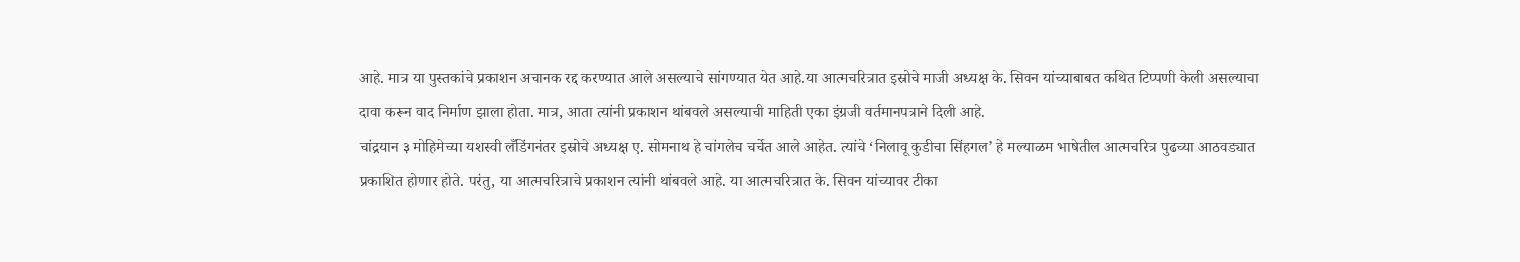आहे. मात्र या पुस्तकांचे प्रकाशन अचानक रद्द करण्यात आले असल्याचे सांगण्यात येत आहे.या आत्मचरित्रात इस्रोचे माजी अध्यक्ष के. सिवन यांच्याबाबत कथित टिप्पणी केली असल्याचा दावा करून वाद निर्माण झाला होता. मात्र, आता त्यांनी प्रकाशन थांबवले असल्याची माहिती एका इंग्रजी वर्तमानपत्राने दिली आहे.
चांद्रयान ३ मोहिमेच्या यशस्वी लँडिंगनंतर इस्रोचे अध्यक्ष ए. सोमनाथ हे चांगलेच चर्चेत आले आहेत. त्यांचे ‘निलावू कुडीचा सिंहगल’ हे मल्याळम भाषेतील आत्मचरित्र पुढच्या आठवड्यात प्रकाशित होणार होते. परंतु, या आत्मचरित्राचे प्रकाशन त्यांनी थांबवले आहे. या आत्मचरित्रात के. सिवन यांच्यावर टीका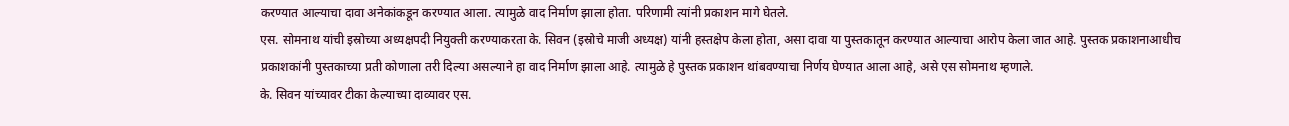करण्यात आल्याचा दावा अनेकांकडून करण्यात आला. त्यामुळे वाद निर्माण झाला होता. परिणामी त्यांनी प्रकाशन मागे घेतले.
एस. सोमनाथ यांची इस्रोच्या अध्यक्षपदी नियुक्ती करण्याकरता के. सिवन (इस्रोचे माजी अध्यक्ष) यांनी हस्तक्षेप केला होता, असा दावा या पुस्तकातून करण्यात आल्याचा आरोप केला जात आहे. पुस्तक प्रकाशनाआधीच प्रकाशकांनी पुस्तकाच्या प्रती कोणाला तरी दिल्या असल्याने हा वाद निर्माण झाला आहे. त्यामुळे हे पुस्तक प्रकाशन थांबवण्याचा निर्णय घेण्यात आला आहे, असे एस सोमनाथ म्हणाले.
के. सिवन यांच्यावर टीका केल्याच्या दाव्यावर एस.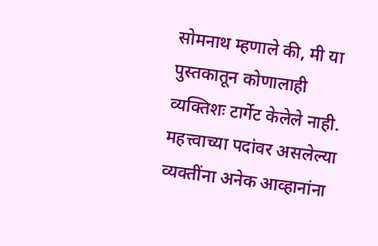सोमनाथ म्हणाले की, मी या पुस्तकातून कोणालाही व्यक्तिशः टार्गेट केलेले नाही. महत्त्वाच्या पदांवर असलेल्या व्यक्तींना अनेक आव्हानांना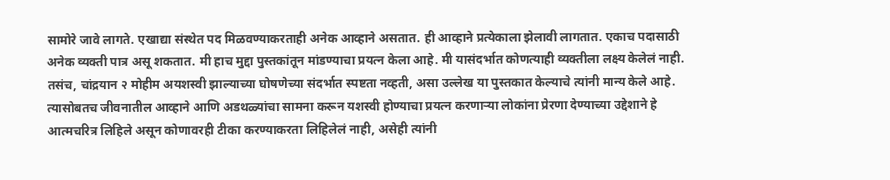सामोरे जावे लागते. एखाद्या संस्थेत पद मिळवण्याकरताही अनेक आव्हाने असतात. ही आव्हाने प्रत्येकाला झेलावी लागतात. एकाच पदासाठी अनेक व्यक्ती पात्र असू शकतात. मी हाच मुद्दा पुस्तकांतून मांडण्याचा प्रयत्न केला आहे. मी यासंदर्भात कोणत्याही व्यक्तीला लक्ष्य केलेलं नाही. तसंच, चांद्रयान २ मोहीम अयशस्वी झाल्याच्या घोषणेच्या संदर्भात स्पष्टता नव्हती, असा उल्लेख या पुस्तकात केल्याचे त्यांनी मान्य केले आहे. त्यासोबतच जीवनातील आव्हाने आणि अडथळ्यांचा सामना करून यशस्वी होण्याचा प्रयत्न करणाऱ्या लोकांना प्रेरणा देण्याच्या उद्देशाने हे आत्मचरित्र लिहिले असून कोणावरही टीका करण्याकरता लिहिलेलं नाही, असेही त्यांनी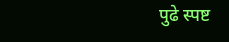पुढे स्पष्ट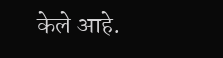केले आहे.